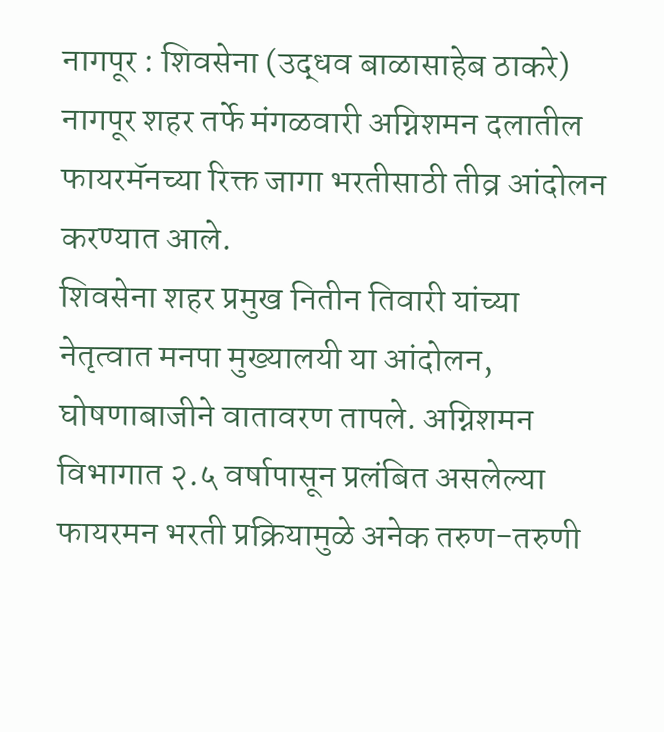नागपूर : शिवसेना (उद्धव बाळासाहेब ठाकरे) नागपूर शहर तर्फे मंगळवारी अग्निशमन दलातील फायरमॅनच्या रिक्त जागा भरतीसाठी तीव्र आंदोलन करण्यात आले.
शिवसेना शहर प्रमुख नितीन तिवारी यांच्या नेतृत्वात मनपा मुख्यालयी या आंदोलन, घोषणाबाजीने वातावरण तापले. अग्निशमन विभागात २.५ वर्षापासून प्रलंबित असलेल्या फायरमन भरती प्रक्रियामुळे अनेक तरुण-तरुणी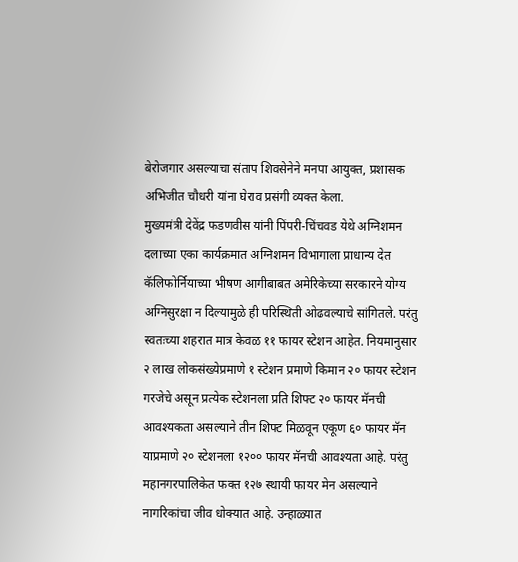बेरोजगार असल्याचा संताप शिवसेनेने मनपा आयुक्त, प्रशासक अभिजीत चौधरी यांना घेराव प्रसंगी व्यक्त केला.
मुख्यमंत्री देवेंद्र फडणवीस यांनी पिंपरी-चिंचवड येथे अग्निशमन दलाच्या एका कार्यक्रमात अग्निशमन विभागाला प्राधान्य देत कॅलिफोर्नियाच्या भीषण आगीबाबत अमेरिकेच्या सरकारने योग्य अग्निसुरक्षा न दिल्यामुळे ही परिस्थिती ओढवल्याचे सांगितले. परंतु स्वतःच्या शहरात मात्र केवळ ११ फायर स्टेशन आहेत. नियमानुसार २ लाख लोकसंख्येप्रमाणे १ स्टेशन प्रमाणे किमान २० फायर स्टेशन गरजेचे असून प्रत्येक स्टेशनला प्रति शिफ्ट २० फायर मॅनची आवश्यकता असल्याने तीन शिफ्ट मिळवून एकूण ६० फायर मॅन याप्रमाणे २० स्टेशनला १२०० फायर मॅनची आवश्यता आहे. परंतु महानगरपालिकेत फक्त १२७ स्थायी फायर मेन असल्याने नागरिकांचा जीव धोक्यात आहे. उन्हाळ्यात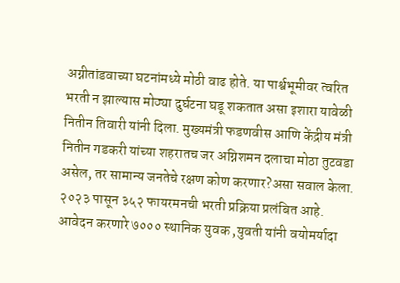अग्नीतांडवाच्या घटनांमध्ये मोठी वाढ होते. या पार्श्वभूमीवर त्वरित भरती न झाल्यास मोठ्या दुर्घटना घडू शकतात असा इशारा यावेळी नितीन तिवारी यांनी दिला. मुख्यमंत्री फडणवीस आणि केंद्रीय मंत्री नितीन गडकरी यांच्या शहरातच जर अग्निशमन दलाचा मोठा तुटवडा असेल, तर सामान्य जनतेचे रक्षण कोण करणार?असा सवाल केला.
२०२३ पासून ३५२ फायरमनची भरती प्रक्रिया प्रलंबित आहे. आवेदन करणारे ७००० स्थानिक युवक ,युवती यांनी वयोमर्यादा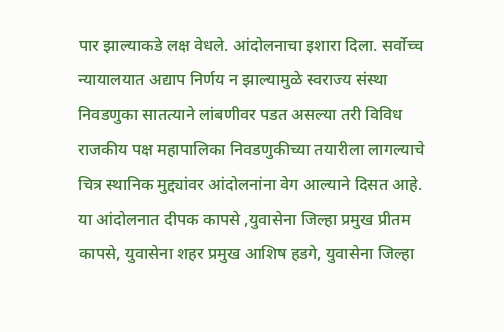पार झाल्याकडे लक्ष वेधले. आंदोलनाचा इशारा दिला. सर्वोच्च न्यायालयात अद्याप निर्णय न झाल्यामुळे स्वराज्य संस्था निवडणुका सातत्याने लांबणीवर पडत असल्या तरी विविध राजकीय पक्ष महापालिका निवडणुकीच्या तयारीला लागल्याचे चित्र स्थानिक मुद्द्यांवर आंदोलनांना वेग आल्याने दिसत आहे.
या आंदोलनात दीपक कापसे ,युवासेना जिल्हा प्रमुख प्रीतम कापसे, युवासेना शहर प्रमुख आशिष हडगे, युवासेना जिल्हा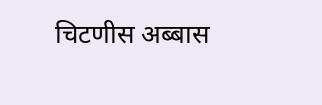चिटणीस अब्बास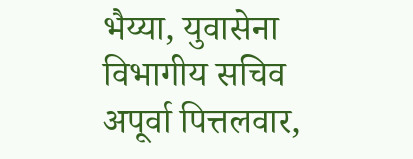भैय्या, युवासेना विभागीय सचिव अपूर्वा पित्तलवार,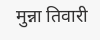मुन्ना तिवारी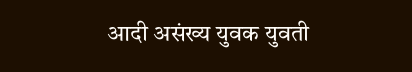आदी असंख्य युवक युवती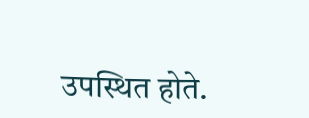उपस्थित होते.